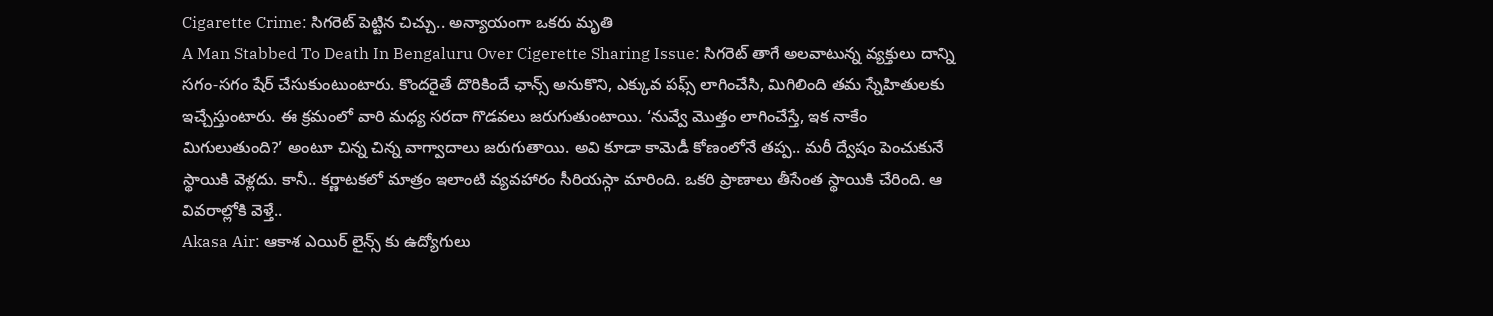Cigarette Crime: సిగరెట్ పెట్టిన చిచ్చు.. అన్యాయంగా ఒకరు మృతి
A Man Stabbed To Death In Bengaluru Over Cigerette Sharing Issue: సిగరెట్ తాగే అలవాటున్న వ్యక్తులు దాన్ని సగం-సగం షేర్ చేసుకుంటుంటారు. కొందరైతే దొరికిందే ఛాన్స్ అనుకొని, ఎక్కువ పఫ్స్ లాగించేసి, మిగిలింది తమ స్నేహితులకు ఇచ్చేస్తుంటారు. ఈ క్రమంలో వారి మధ్య సరదా గొడవలు జరుగుతుంటాయి. ‘నువ్వే మొత్తం లాగించేస్తే, ఇక నాకేం మిగులుతుంది?’ అంటూ చిన్న చిన్న వాగ్వాదాలు జరుగుతాయి. అవి కూడా కామెడీ కోణంలోనే తప్ప.. మరీ ద్వేషం పెంచుకునే స్థాయికి వెళ్లదు. కానీ.. కర్ణాటకలో మాత్రం ఇలాంటి వ్యవహారం సీరియస్గా మారింది. ఒకరి ప్రాణాలు తీసేంత స్థాయికి చేరింది. ఆ వివరాల్లోకి వెళ్తే..
Akasa Air: ఆకాశ ఎయిర్ లైన్స్ కు ఉద్యోగులు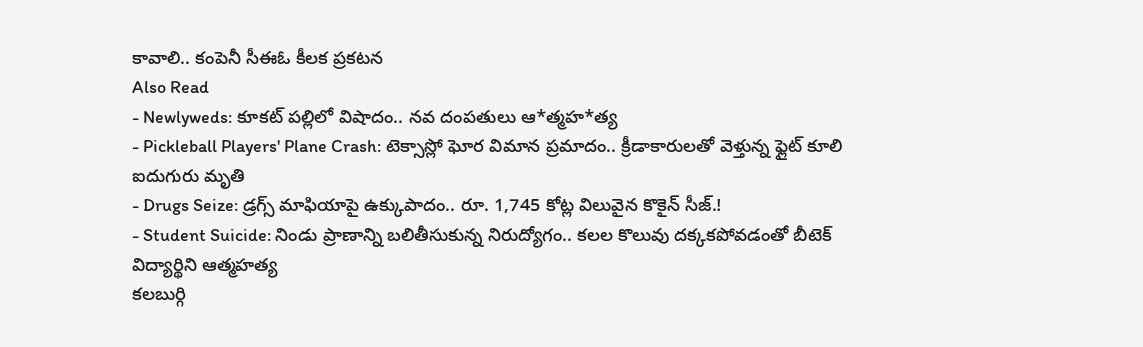కావాలి.. కంపెనీ సీఈఓ కీలక ప్రకటన
Also Read
- Newlyweds: కూకట్ పల్లిలో విషాదం.. నవ దంపతులు ఆ*త్మహ*త్య
- Pickleball Players' Plane Crash: టెక్సాస్లో ఘోర విమాన ప్రమాదం.. క్రీడాకారులతో వెళ్తున్న ఫ్లైట్ కూలి ఐదుగురు మృతి
- Drugs Seize: డ్రగ్స్ మాఫియాపై ఉక్కుపాదం.. రూ. 1,745 కోట్ల విలువైన కొకైన్ సీజ్.!
- Student Suicide: నిండు ప్రాణాన్ని బలితీసుకున్న నిరుద్యోగం.. కలల కొలువు దక్కకపోవడంతో బీటెక్ విద్యార్థిని ఆత్మహత్య
కలబుర్గి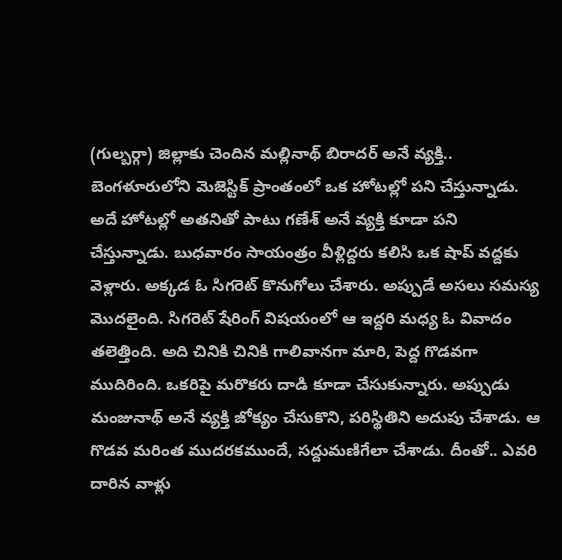(గుల్బర్గా) జిల్లాకు చెందిన మల్లినాథ్ బిరాదర్ అనే వ్యక్తి.. బెంగళూరులోని మెజెస్టిక్ ప్రాంతంలో ఒక హోటల్లో పని చేస్తున్నాడు. అదే హోటల్లో అతనితో పాటు గణేశ్ అనే వ్యక్తి కూడా పని చేస్తున్నాడు. బుధవారం సాయంత్రం వీళ్లిద్దరు కలిసి ఒక షాప్ వద్దకు వెళ్లారు. అక్కడ ఓ సిగరెట్ కొనుగోలు చేశారు. అప్పుడే అసలు సమస్య మొదలైంది. సిగరెట్ షేరింగ్ విషయంలో ఆ ఇద్దరి మధ్య ఓ వివాదం తలెత్తింది. అది చినికి చినికి గాలివానగా మారి, పెద్ద గొడవగా ముదిరింది. ఒకరిపై మరొకరు దాడి కూడా చేసుకున్నారు. అప్పుడు మంజునాథ్ అనే వ్యక్తి జోక్యం చేసుకొని, పరిస్థితిని అదుపు చేశాడు. ఆ గొడవ మరింత ముదరకముందే, సద్దుమణిగేలా చేశాడు. దీంతో.. ఎవరి దారిన వాళ్లు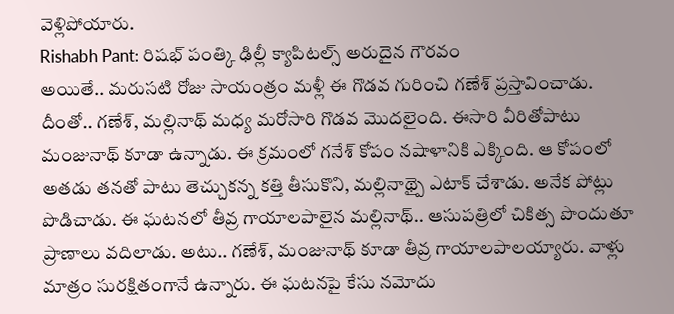వెళ్లిపోయారు.
Rishabh Pant: రిషభ్ పంత్కి ఢిల్లీ క్యాపిటల్స్ అరుదైన గౌరవం
అయితే.. మరుసటి రోజు సాయంత్రం మళ్లీ ఈ గొడవ గురించి గణేశ్ ప్రస్తావించాడు. దీంతో.. గణేశ్, మల్లినాథ్ మధ్య మరోసారి గొడవ మొదలైంది. ఈసారి వీరితోపాటు మంజునాథ్ కూడా ఉన్నాడు. ఈ క్రమంలో గనేశ్ కోపం నషాళానికి ఎక్కింది. ఆ కోపంలో అతడు తనతో పాటు తెచ్చుకన్న కత్తి తీసుకొని, మల్లినాథ్పై ఎటాక్ చేశాడు. అనేక పోట్లు పొడిచాడు. ఈ ఘటనలో తీవ్ర గాయాలపాలైన మల్లినాథ్.. ఆసుపత్రిలో చికిత్స పొందుతూ ప్రాణాలు వదిలాడు. అటు.. గణేశ్, మంజునాథ్ కూడా తీవ్ర గాయాలపాలయ్యారు. వాళ్లు మాత్రం సురక్షితంగానే ఉన్నారు. ఈ ఘటనపై కేసు నమోదు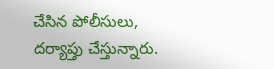చేసిన పోలీసులు, దర్యాప్తు చేస్తున్నారు.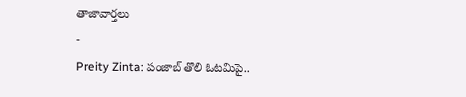తాజావార్తలు
-
Preity Zinta: పంజాబ్ తొలి ఓటమిపై..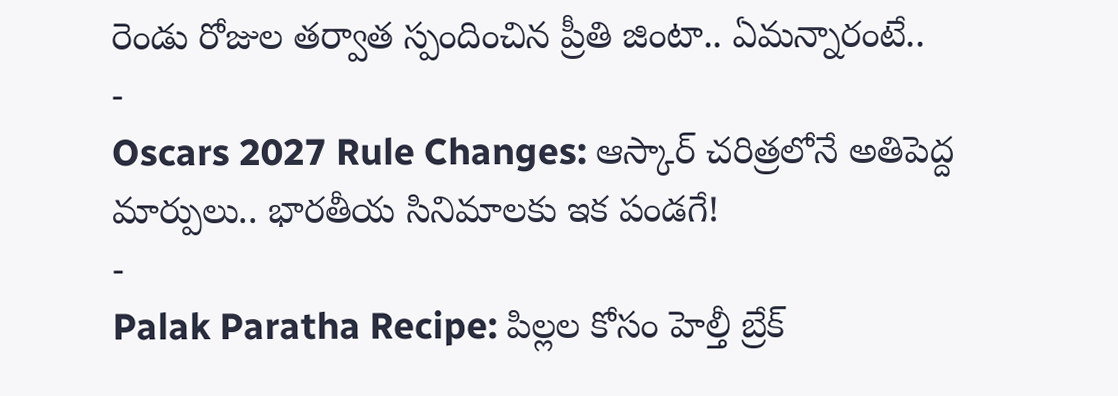రెండు రోజుల తర్వాత స్పందించిన ప్రీతి జింటా.. ఏమన్నారంటే..
-
Oscars 2027 Rule Changes: ఆస్కార్ చరిత్రలోనే అతిపెద్ద మార్పులు.. భారతీయ సినిమాలకు ఇక పండగే!
-
Palak Paratha Recipe: పిల్లల కోసం హెల్తీ బ్రేక్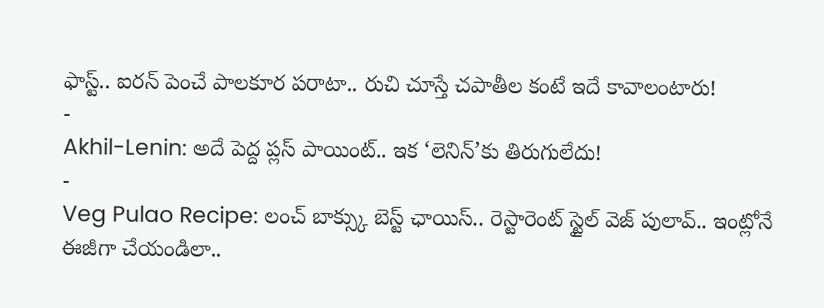ఫాస్ట్.. ఐరన్ పెంచే పాలకూర పరాటా.. రుచి చూస్తే చపాతీల కంటే ఇదే కావాలంటారు!
-
Akhil-Lenin: అదే పెద్ద ప్లస్ పాయింట్.. ఇక ‘లెనిన్’కు తిరుగులేదు!
-
Veg Pulao Recipe: లంచ్ బాక్స్కు బెస్ట్ ఛాయిస్.. రెస్టారెంట్ స్టైల్ వెజ్ పులావ్.. ఇంట్లోనే ఈజీగా చేయండిలా..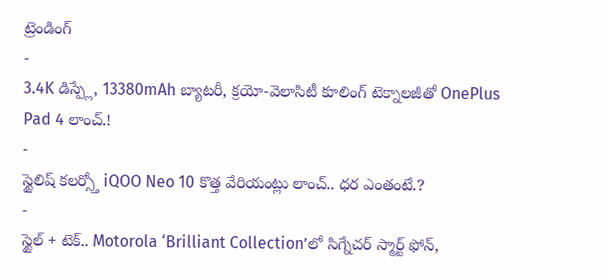ట్రెండింగ్
-
3.4K డిస్ప్లే, 13380mAh బ్యాటరీ, క్రయో-వెలాసిటీ కూలింగ్ టెక్నాలజీతో OnePlus Pad 4 లాంచ్.!
-
స్టైలిష్ కలర్స్తో iQOO Neo 10 కొత్త వేరియంట్లు లాంచ్.. ధర ఎంతంటే.?
-
స్టైల్ + టెక్.. Motorola ‘Brilliant Collection’లో సిగ్నేచర్ స్మార్ట్ ఫోన్,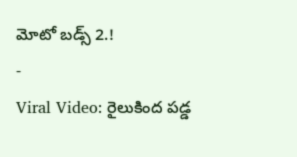మోటో బడ్స్ 2.!
-
Viral Video: రైలుకింద పడ్డ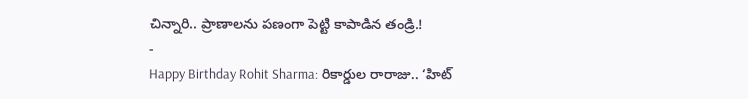చిన్నారి.. ప్రాణాలను పణంగా పెట్టి కాపాడిన తండ్రి.!
-
Happy Birthday Rohit Sharma: రికార్డుల రారాజు.. ‘హిట్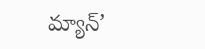మ్యాన్’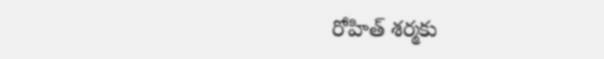రోహిత్ శర్మకు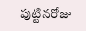పుట్టినరోజు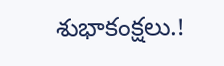శుభాకంక్షలు.!